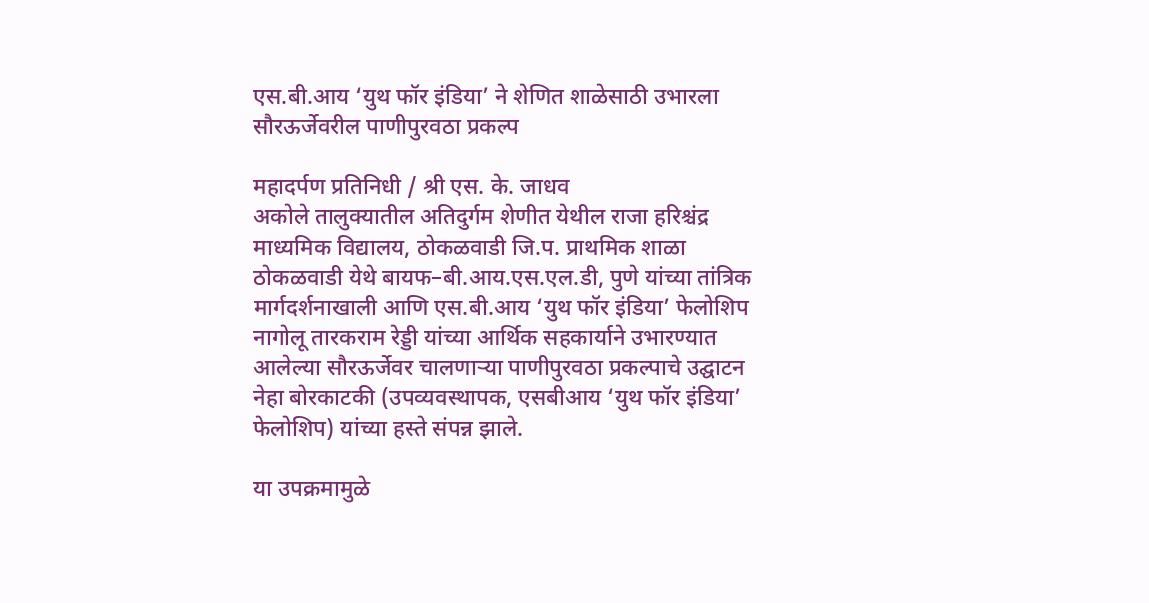एस.बी.आय ‘युथ फॉर इंडिया’ ने शेणित शाळेसाठी उभारला सौरऊर्जेवरील पाणीपुरवठा प्रकल्प

महादर्पण प्रतिनिधी / श्री एस. के. जाधव
अकोले तालुक्यातील अतिदुर्गम शेणीत येथील राजा हरिश्चंद्र माध्यमिक विद्यालय, ठोकळवाडी जि.प. प्राथमिक शाळा ठोकळवाडी येथे बायफ–बी.आय.एस.एल.डी, पुणे यांच्या तांत्रिक मार्गदर्शनाखाली आणि एस.बी.आय ‘युथ फॉर इंडिया’ फेलोशिप नागोलू तारकराम रेड्डी यांच्या आर्थिक सहकार्याने उभारण्यात आलेल्या सौरऊर्जेवर चालणाऱ्या पाणीपुरवठा प्रकल्पाचे उद्घाटन नेहा बोरकाटकी (उपव्यवस्थापक, एसबीआय ‘युथ फॉर इंडिया’ फेलोशिप) यांच्या हस्ते संपन्न झाले.

या उपक्रमामुळे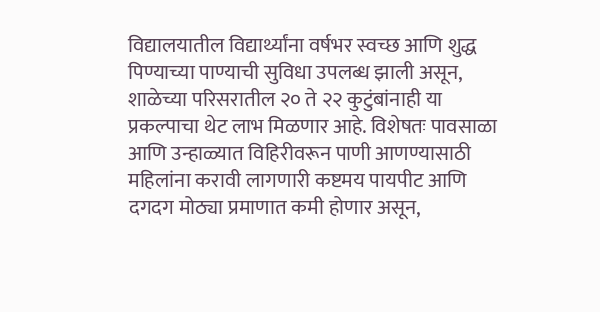विद्यालयातील विद्यार्थ्यांना वर्षभर स्वच्छ आणि शुद्ध पिण्याच्या पाण्याची सुविधा उपलब्ध झाली असून, शाळेच्या परिसरातील २० ते २२ कुटुंबांनाही या प्रकल्पाचा थेट लाभ मिळणार आहे. विशेषतः पावसाळा आणि उन्हाळ्यात विहिरीवरून पाणी आणण्यासाठी महिलांना करावी लागणारी कष्टमय पायपीट आणि दगदग मोठ्या प्रमाणात कमी होणार असून,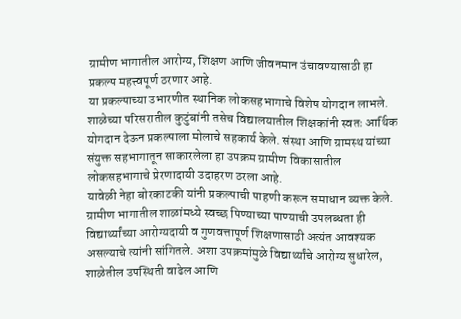ग्रामीण भागातील आरोग्य, शिक्षण आणि जीवनमान उंचावण्यासाठी हा प्रकल्प महत्त्वपूर्ण ठरणार आहे.
या प्रकल्पाच्या उभारणीत स्थानिक लोकसहभागाचे विशेष योगदान लाभले. शाळेच्या परिसरातील कुटुंबांनी तसेच विद्यालयातील शिक्षकांनी स्वतः आर्थिक योगदान देऊन प्रकल्पाला मोलाचे सहकार्य केले. संस्था आणि ग्रामस्थ यांच्या संयुक्त सहभागातून साकारलेला हा उपक्रम ग्रामीण विकासातील लोकसहभागाचे प्रेरणादायी उदाहरण ठरला आहे.
यावेळी नेहा बोरकाटकी यांनी प्रकल्पाची पाहणी करून समाधान व्यक्त केले. ग्रामीण भागातील शाळांमध्ये स्वच्छ पिण्याच्या पाण्याची उपलब्धता ही विद्यार्थ्यांच्या आरोग्यदायी व गुणवत्तापूर्ण शिक्षणासाठी अत्यंत आवश्यक असल्याचे त्यांनी सांगितले. अशा उपक्रमांमुळे विद्यार्थ्यांचे आरोग्य सुधारेल, शाळेतील उपस्थिती वाढेल आणि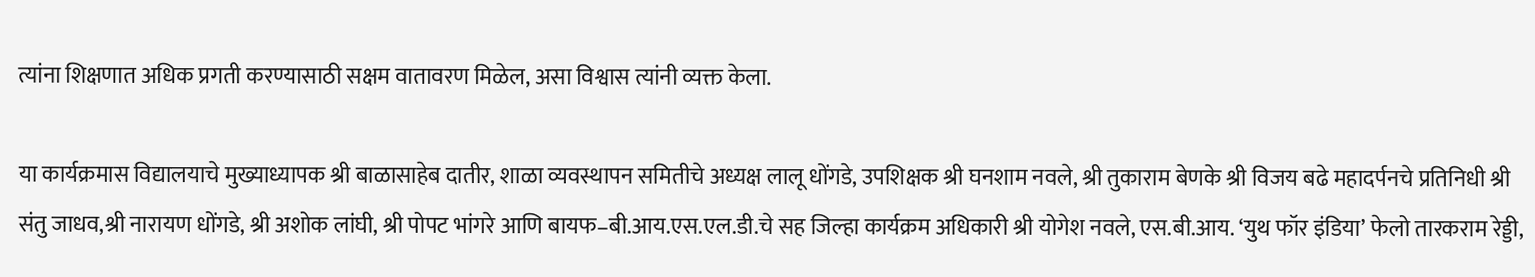त्यांना शिक्षणात अधिक प्रगती करण्यासाठी सक्षम वातावरण मिळेल, असा विश्वास त्यांनी व्यक्त केला.

या कार्यक्रमास विद्यालयाचे मुख्याध्यापक श्री बाळासाहेब दातीर, शाळा व्यवस्थापन समितीचे अध्यक्ष लालू धोंगडे, उपशिक्षक श्री घनशाम नवले, श्री तुकाराम बेणके श्री विजय बढे महादर्पनचे प्रतिनिधी श्री संतु जाधव,श्री नारायण धोंगडे, श्री अशोक लांघी, श्री पोपट भांगरे आणि बायफ–बी.आय.एस.एल.डी.चे सह जिल्हा कार्यक्रम अधिकारी श्री योगेश नवले, एस.बी.आय. ‘युथ फॉर इंडिया’ फेलो तारकराम रेड्डी,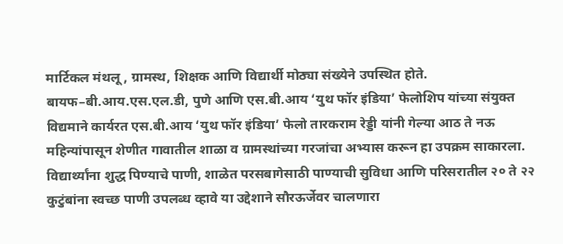मार्टिकल मंथलू, ग्रामस्थ, शिक्षक आणि विद्यार्थी मोठ्या संख्येने उपस्थित होते.
बायफ–बी.आय.एस.एल.डी, पुणे आणि एस.बी.आय ‘युथ फॉर इंडिया’ फेलोशिप यांच्या संयुक्त विद्यमाने कार्यरत एस.बी.आय ‘युथ फॉर इंडिया’ फेलो तारकराम रेड्डी यांनी गेल्या आठ ते नऊ महिन्यांपासून शेणीत गावातील शाळा व ग्रामस्थांच्या गरजांचा अभ्यास करून हा उपक्रम साकारला. विद्यार्थ्यांना शुद्ध पिण्याचे पाणी, शाळेत परसबागेसाठी पाण्याची सुविधा आणि परिसरातील २० ते २२ कुटुंबांना स्वच्छ पाणी उपलब्ध व्हावे या उद्देशाने सौरऊर्जेवर चालणारा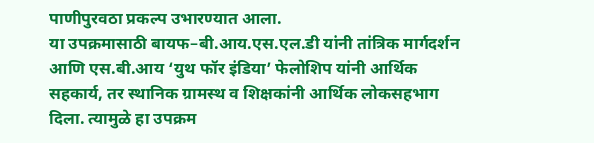पाणीपुरवठा प्रकल्प उभारण्यात आला.
या उपक्रमासाठी बायफ–बी.आय.एस.एल.डी यांनी तांत्रिक मार्गदर्शन आणि एस.बी.आय ‘युथ फॉर इंडिया’ फेलोशिप यांनी आर्थिक सहकार्य, तर स्थानिक ग्रामस्थ व शिक्षकांनी आर्थिक लोकसहभाग दिला. त्यामुळे हा उपक्रम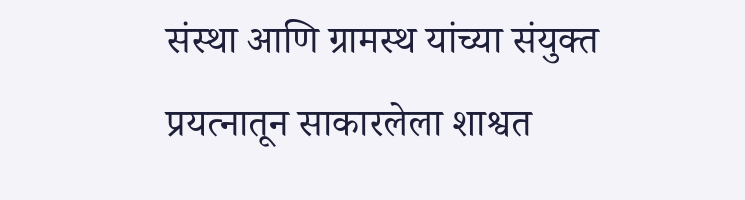संस्था आणि ग्रामस्थ यांच्या संयुक्त प्रयत्नातून साकारलेला शाश्वत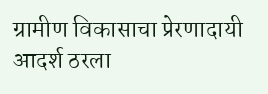ग्रामीण विकासाचा प्रेरणादायी आदर्श ठरला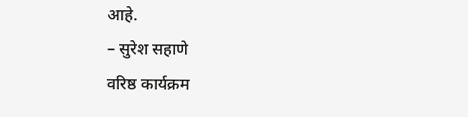आहे.
– सुरेश सहाणे
वरिष्ठ कार्यक्रम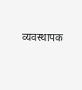व्यवस्थापक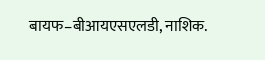बायफ–बीआयएसएलडी, नाशिक.